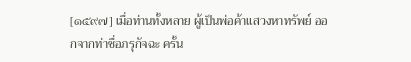[๑๕๙๗] เมื่อท่านทั้งหลาย ผู้เป็นพ่อค้าแสวงหาทรัพย์ ออกจากท่าชื่อภรุกัจฉะ ครั้น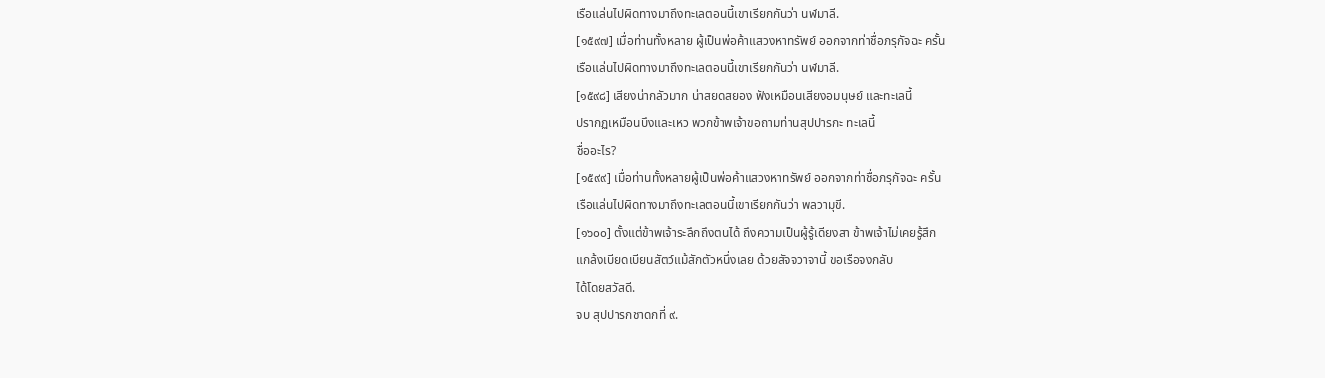เรือแล่นไปผิดทางมาถึงทะเลตอนนี้เขาเรียกกันว่า นฬมาลี.
[๑๕๙๗] เมื่อท่านทั้งหลาย ผู้เป็นพ่อค้าแสวงหาทรัพย์ ออกจากท่าชื่อภรุกัจฉะ ครั้น
เรือแล่นไปผิดทางมาถึงทะเลตอนนี้เขาเรียกกันว่า นฬมาลี.
[๑๕๙๘] เสียงน่ากลัวมาก น่าสยดสยอง ฟังเหมือนเสียงอมนุษย์ และทะเลนี้
ปรากฏเหมือนบึงและเหว พวกข้าพเจ้าขอถามท่านสุปปารกะ ทะเลนี้
ชื่ออะไร?
[๑๕๙๙] เมื่อท่านทั้งหลายผู้เป็นพ่อค้าแสวงหาทรัพย์ ออกจากท่าชื่อภรุกัจฉะ ครั้น
เรือแล่นไปผิดทางมาถึงทะเลตอนนี้เขาเรียกกันว่า พลวามุขี.
[๑๖๐๐] ตั้งแต่ข้าพเจ้าระลึกถึงตนได้ ถึงความเป็นผู้รู้เดียงสา ข้าพเจ้าไม่เคยรู้สึก
แกล้งเบียดเบียนสัตว์แม้สักตัวหนึ่งเลย ด้วยสัจจวาจานี้ ขอเรือจงกลับ
ได้โดยสวัสดี.
จบ สุปปารกชาดกที่ ๙.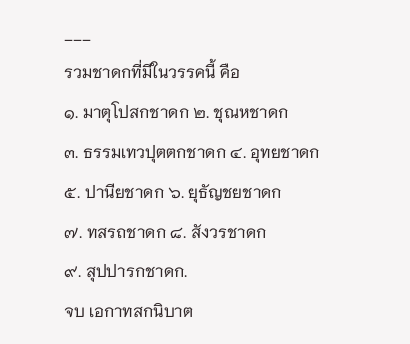___
รวมชาดกที่มีในวรรคนี้ คือ
๑. มาตุโปสกชาดก ๒. ชุณหชาดก
๓. ธรรมเทวปุตตกชาดก ๔. อุทยชาดก
๕. ปานียชาดก ๖. ยุธัญชยชาดก
๗. ทสรถชาดก ๘. สังวรชาดก
๙. สุปปารกชาดก.
จบ เอกาทสกนิบาต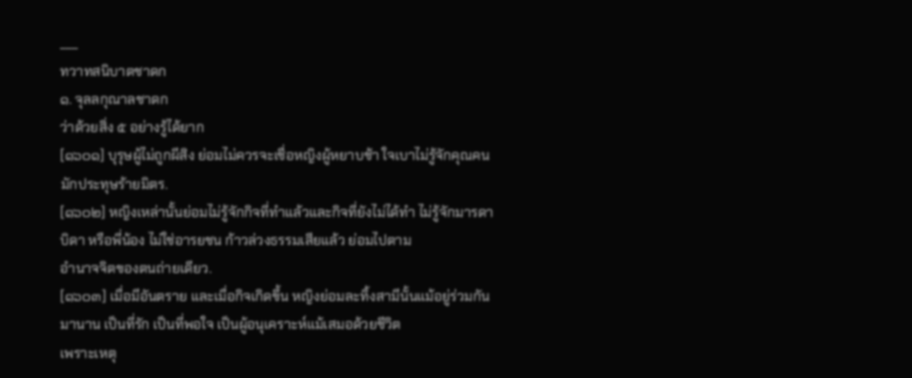___
ทวาทสนิบาตชาดก
๑. จุลลกุณาลชาดก
ว่าด้วยสิ่ง ๕ อย่างรู้ได้ยาก
[๑๖๐๑] บุรุษผู้ไม่ถูกผีสิง ย่อมไม่ควรจะเชื่อหญิงผู้หยาบช้า ใจเบาไม่รู้จักคุณคน
มักประทุษร้ายมิตร.
[๑๖๐๒] หญิงเหล่านั้นย่อมไม่รู้จักกิจที่ทำแล้วและกิจที่ยังไม่ได้ทำ ไม่รู้จักมารดา
บิดา หรือพี่น้อง ไม่ใช่อารยชน ก้าวล่วงธรรมเสียแล้ว ย่อมไปตาม
อำนาจจิตของตนถ่ายเดียว.
[๑๖๐๓] เมื่อมีอันตราย และเมื่อกิจเกิดขึ้น หญิงย่อมละทิ้งสามีนั้นแม้อยู่ร่วมกัน
มานาน เป็นที่รัก เป็นที่พอใจ เป็นผู้อนุเคราะห์แม้เสมอด้วยชีวิต
เพราะเหตุ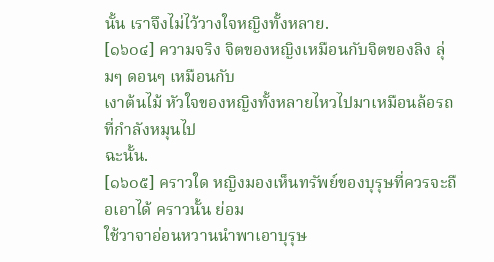นั้น เราจึงไม่ไว้วางใจหญิงทั้งหลาย.
[๑๖๐๔] ความจริง จิตของหญิงเหมือนกับจิตของลิง ลุ่มๆ ดอนๆ เหมือนกับ
เงาต้นไม้ หัวใจของหญิงทั้งหลายไหวไปมาเหมือนล้อรถที่กำลังหมุนไป
ฉะนั้น.
[๑๖๐๕] คราวใด หญิงมองเห็นทรัพย์ของบุรุษที่ควรจะถือเอาได้ คราวนั้น ย่อม
ใช้วาจาอ่อนหวานนำพาเอาบุรุษ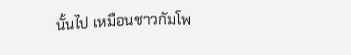นั้นไป เหมือนชาวกัมโพ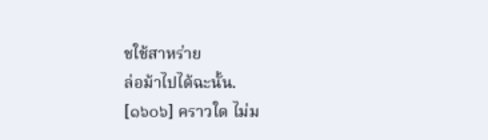ชใช้สาหร่าย
ล่อม้าไปได้ฉะนั้น.
[๑๖๐๖] คราวใด ไม่ม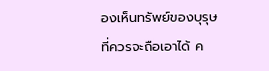องเห็นทรัพย์ของบุรุษที่ควรจะถือเอาได้ ค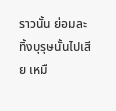ราวนั้น ย่อมละ
ทิ้งบุรุษนั้นไปเสีย เหมื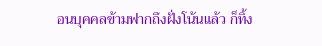อนบุคคลข้ามฟากถึงฝั่งโน้นแล้ว ก็ทิ้ง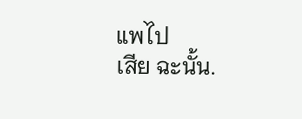แพไป
เสีย ฉะนั้น.